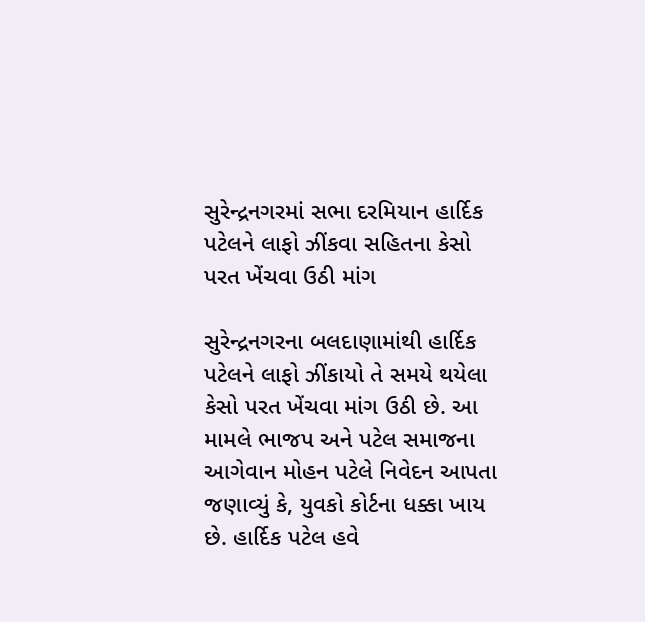સુરેન્દ્રનગરમાં સભા દરમિયાન હાર્દિક પટેલને લાફો ઝીંકવા સહિતના કેસો પરત ખેંચવા ઉઠી માંગ

સુરેન્દ્રનગરના બલદાણામાંથી હાર્દિક પટેલને લાફો ઝીંકાયો તે સમયે થયેલા કેસો પરત ખેંચવા માંગ ઉઠી છે. આ મામલે ભાજપ અને પટેલ સમાજના આગેવાન મોહન પટેલે નિવેદન આપતા જણાવ્યું કે, યુવકો કોર્ટના ધક્કા ખાય છે. હાર્દિક પટેલ હવે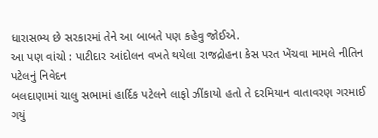ધારાસભ્ય છે સરકારમાં તેને આ બાબતે પણ કહેવુ જોઈએ.
આ પણ વાંચો : પાટીદાર આંદોલન વખતે થયેલા રાજદ્રોહના કેસ પરત ખેંચવા મામલે નીતિન પટેલનું નિવેદન
બલદાણામાં ચાલુ સભામાં હાર્દિક પટેલને લાફો ઝીંકાયો હતો તે દરમિયાન વાતાવરણ ગરમાઈ ગયું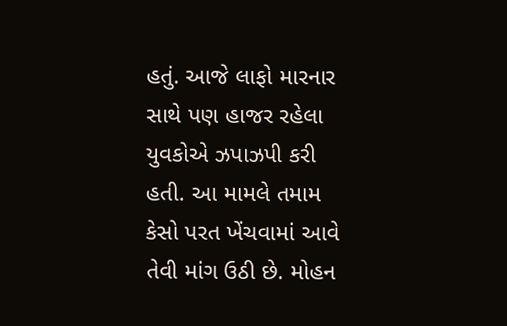હતું. આજે લાફો મારનાર સાથે પણ હાજર રહેલા યુવકોએ ઝપાઝપી કરી હતી. આ મામલે તમામ કેસો પરત ખેંચવામાં આવે તેવી માંગ ઉઠી છે. મોહન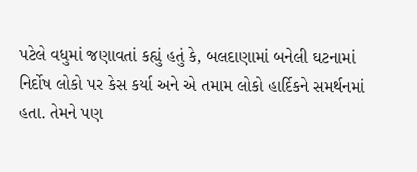પટેલે વધુમાં જણાવતાં કહ્યું હતું કે, બલદાણામાં બનેલી ઘટનામાં નિર્દોષ લોકો પર કેસ કર્યા અને એ તમામ લોકો હાર્દિકને સમર્થનમાં હતા. તેમને પણ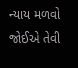ન્યાય મળવો જોઈએ તેવી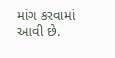માંગ કરવામાં આવી છે.